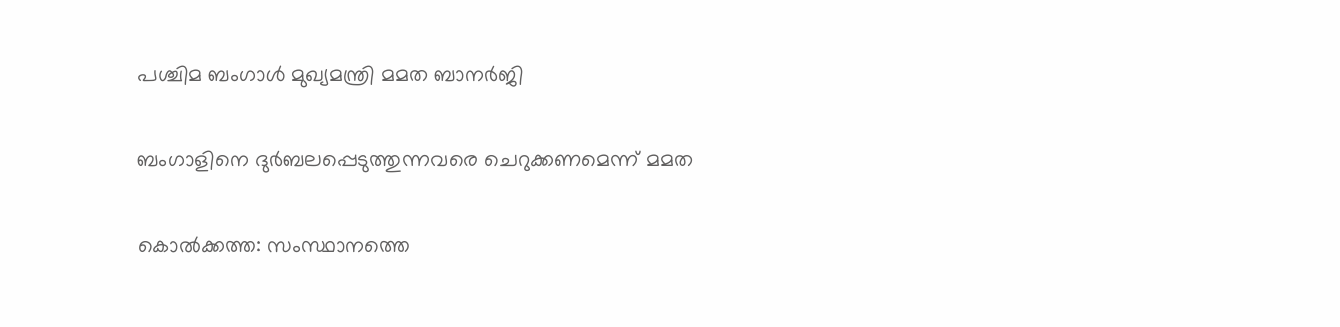പശ്ചിമ ബംഗാൾ മുഖ്യമന്ത്രി മമത ബാനർജി

ബംഗാളിനെ ദുർബലപ്പെടുത്തുന്നവരെ ചെറുക്കണമെന്ന് മമത

കൊൽക്കത്ത: സംസ്ഥാനത്തെ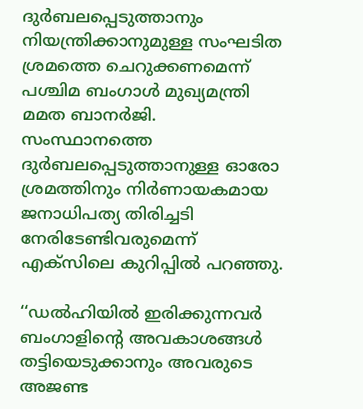ദുർബലപ്പെടുത്താനും നിയന്ത്രിക്കാനുമുള്ള സംഘടിത ശ്രമത്തെ ചെറുക്കണമെന്ന് പശ്ചിമ ബംഗാൾ മുഖ്യമന്ത്രി മമത ബാനർജി. സംസ്ഥാനത്തെ ദുർബലപ്പെടുത്താനുള്ള ഓരോ ശ്രമത്തിനും നിർണായകമായ ജനാധിപത്യ തിരിച്ചടി നേരിടേണ്ടിവരുമെന്ന് എക്‌സിലെ കുറിപ്പിൽ പറഞ്ഞു.

‘‘ഡൽഹിയിൽ ഇരിക്കുന്നവർ ബംഗാളിന്റെ അവകാശങ്ങൾ തട്ടിയെടുക്കാനും അവരുടെ അജണ്ട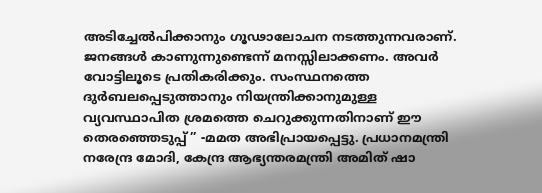അടിച്ചേൽപിക്കാനും ഗൂഢാലോചന നടത്തുന്നവരാണ്. ജനങ്ങൾ കാണുന്നുണ്ടെന്ന് മനസ്സിലാക്കണം. അവർ വോട്ടിലൂടെ പ്രതികരിക്കും. സംസ്ഥനത്തെ ദുർബലപ്പെടുത്താനും നിയന്ത്രിക്കാനുമുള്ള വ്യവസ്ഥാപിത ശ്രമത്തെ ചെറുക്കുന്നതിനാണ് ഈ തെരഞ്ഞെടുപ്പ്’’ -മമത അഭിപ്രായപ്പെട്ടു. പ്രധാനമന്ത്രി നരേന്ദ്ര മോദി, കേന്ദ്ര ആഭ്യന്തരമന്ത്രി അമിത് ഷാ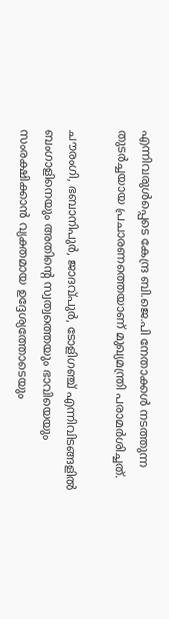എന്നിവരുൾപ്പെടെ കേന്ദ്ര ബി.ജെ.പി നേതാക്കൾ നടത്തുന്ന തുടർച്ചയായ പ്രചാരണത്തെയാണ് മുഖ്യമന്ത്രി പരാമർശിച്ചത്.

ചൗരംഗി, ഭബാനിപുർ, ജാദവ്പുർ, ടോളിഗഞ്ച് എന്നിവിടങ്ങളിൽ ബംഗാളിനെയും അതിന്റെ സ്വത്വത്തെയും ഭാവിയെയും സംരക്ഷിക്കാൻ വ്യക്തമായ ഉദ്ദേശ്യത്തോടെയും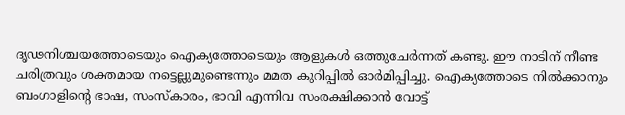ദൃഢനിശ്ചയത്തോടെയും ഐക്യത്തോടെയും ആളുകൾ ഒത്തുചേർന്നത് കണ്ടു. ഈ നാടിന് നീണ്ട ചരിത്രവും ശക്തമായ നട്ടെല്ലുമുണ്ടെന്നും മമത കുറിപ്പിൽ ഓർമിപ്പിച്ചു. ഐക്യത്തോടെ നിൽക്കാനും ബംഗാളിന്റെ ഭാഷ, സംസ്കാരം, ഭാവി എന്നിവ സംരക്ഷിക്കാൻ വോട്ട്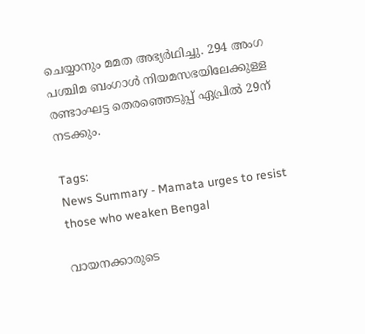ചെയ്യാനും മമത അഭ്യർഥിച്ചു. 294 അംഗ പശ്ചിമ ബംഗാൾ നിയമസഭയിലേക്കുള്ള രണ്ടാംഘട്ട തെരഞ്ഞെടുപ്പ് ഏപ്രിൽ 29ന് നടക്കും.

Tags:
News Summary - Mamata urges to resist those who weaken Bengal

വായനക്കാരുടെ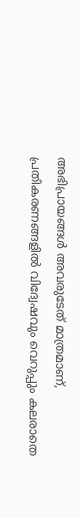അഭിപ്രായങ്ങള്‍ അവരുടേത് മാത്രമാണ്, പ്രതികരണങ്ങളിൽ വിദ്വേഷവും വെറുപ്പും കലരാതെ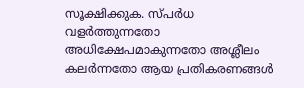സൂക്ഷിക്കുക. സ്പർധ വളർത്തുന്നതോ അധിക്ഷേപമാകുന്നതോ അശ്ലീലം കലർന്നതോ ആയ പ്രതികരണങ്ങൾ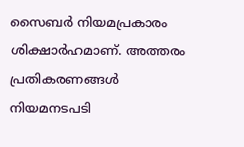സൈബർ നിയമപ്രകാരം ശിക്ഷാർഹമാണ്. അത്തരം പ്രതികരണങ്ങൾ നിയമനടപടി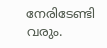നേരിടേണ്ടി വരും.